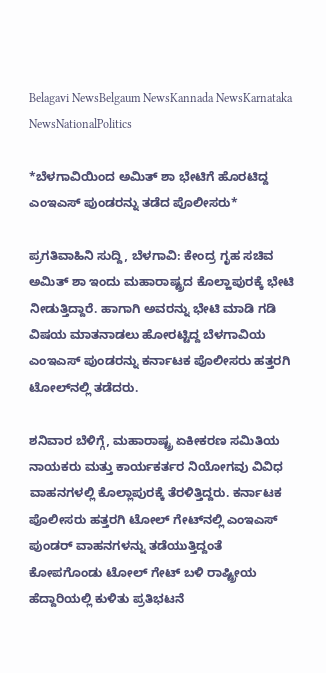Belagavi NewsBelgaum NewsKannada NewsKarnataka NewsNationalPolitics

*ಬೆಳಗಾವಿಯಿಂದ ಅಮಿತ್ ಶಾ ಭೇಟಿಗೆ ಹೊರಟಿದ್ದ ಎಂಇಎಸ್ ಪುಂಡರನ್ನು ತಡೆದ ಪೊಲೀಸರು*

ಪ್ರಗತಿವಾಹಿನಿ ಸುದ್ದಿ, ಬೆಳಗಾವಿ: ಕೇಂದ್ರ ಗೃಹ ಸಚಿವ ಅಮಿತ್ ಶಾ ಇಂದು ಮಹಾರಾಷ್ಟ್ರದ ಕೊಲ್ಹಾಪುರಕ್ಕೆ ಭೇಟಿ ನೀಡುತ್ತಿದ್ದಾರೆ. ಹಾಗಾಗಿ ಅವರನ್ನು ಭೇಟಿ ಮಾಡಿ ಗಡಿ ವಿಷಯ ಮಾತನಾಡಲು ಹೋರಟ್ಟಿದ್ದ ಬೆಳಗಾವಿಯ ಎಂಇಎಸ್ ಪುಂಡರನ್ನು ಕರ್ನಾಟಕ ಪೊಲೀಸರು ಹತ್ತರಗಿ ಟೋಲ್‌ನಲ್ಲಿ ತಡೆದರು.

ಶನಿವಾರ ಬೆಳಿಗ್ಗೆ, ಮಹಾರಾಷ್ಟ್ರ ಏಕೀಕರಣ ಸಮಿತಿಯ ನಾಯಕರು ಮತ್ತು ಕಾರ್ಯಕರ್ತರ ನಿಯೋಗವು ವಿವಿಧ ವಾಹನಗಳಲ್ಲಿ ಕೊಲ್ಲಾಪುರಕ್ಕೆ ತೆರಳಿತ್ತಿದ್ದರು. ಕರ್ನಾಟಕ ಪೊಲೀಸರು ಹತ್ತರಗಿ ಟೋಲ್ ಗೇಟ್‌ನಲ್ಲಿ ಎಂಇಎಸ್ ಪುಂಡರ್ ವಾಹನಗಳನ್ನು ತಡೆಯುತ್ತಿದ್ದಂತೆ ಕೋಪಗೊಂಡು ಟೋಲ್ ಗೇಟ್ ಬಳಿ ರಾಷ್ಟ್ರೀಯ ಹೆದ್ದಾರಿಯಲ್ಲಿ ಕುಳಿತು ಪ್ರತಿಭಟನೆ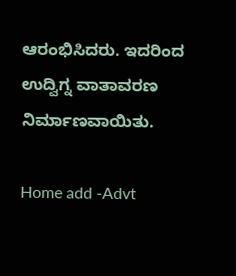ಆರಂಭಿಸಿದರು. ಇದರಿಂದ ಉದ್ವಿಗ್ನ ವಾತಾವರಣ ನಿರ್ಮಾಣವಾಯಿತು.

Home add -Advt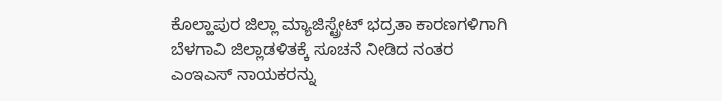ಕೊಲ್ಹಾಪುರ ಜಿಲ್ಲಾ ಮ್ಯಾಜಿಸ್ಟ್ರೇಟ್ ಭದ್ರತಾ ಕಾರಣಗಳಿಗಾಗಿ ಬೆಳಗಾವಿ ಜಿಲ್ಲಾಡಳಿತಕ್ಕೆ ಸೂಚನೆ ನೀಡಿದ ನಂತರ ಎಂಇಎಸ್ ನಾಯಕರನ್ನು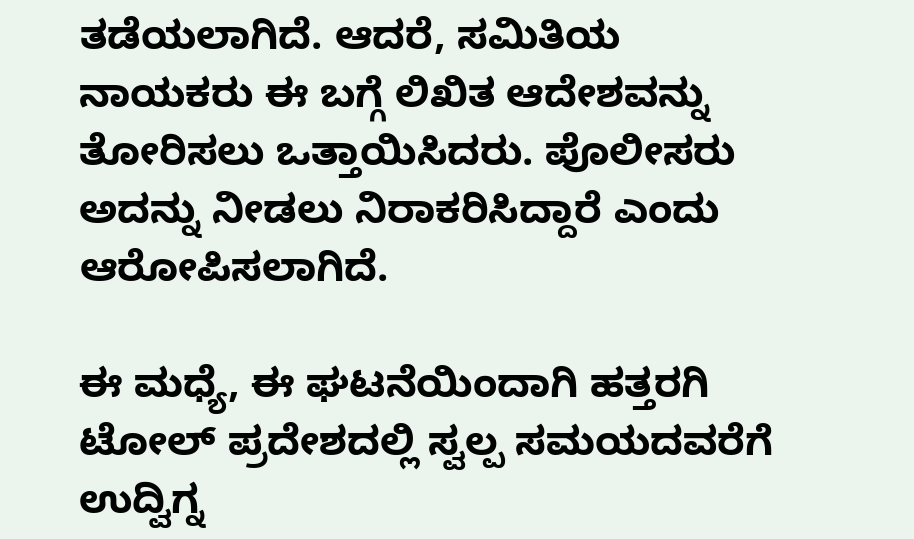ತಡೆಯಲಾಗಿದೆ. ಆದರೆ, ಸಮಿತಿಯ ನಾಯಕರು ಈ ಬಗ್ಗೆ ಲಿಖಿತ ಆದೇಶವನ್ನು ತೋರಿಸಲು ಒತ್ತಾಯಿಸಿದರು. ಪೊಲೀಸರು ಅದನ್ನು ನೀಡಲು ನಿರಾಕರಿಸಿದ್ದಾರೆ ಎಂದು ಆರೋಪಿಸಲಾಗಿದೆ.

ಈ ಮಧ್ಯೆ, ಈ ಘಟನೆಯಿಂದಾಗಿ ಹತ್ತರಗಿ ಟೋಲ್ ಪ್ರದೇಶದಲ್ಲಿ ಸ್ವಲ್ಪ ಸಮಯದವರೆಗೆ ಉದ್ವಿಗ್ನ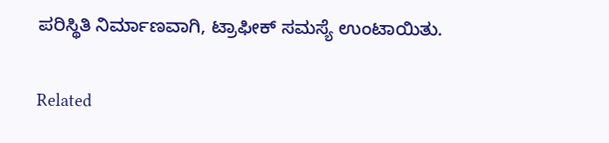ಪರಿಸ್ಥಿತಿ ನಿರ್ಮಾಣವಾಗಿ, ಟ್ರಾಫೀಕ್ ಸಮಸ್ಯೆ ಉಂಟಾಯಿತು.

Related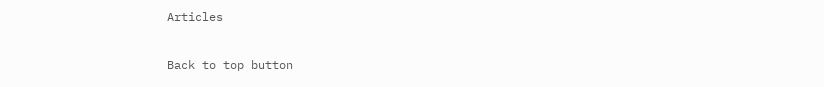Articles

Back to top button